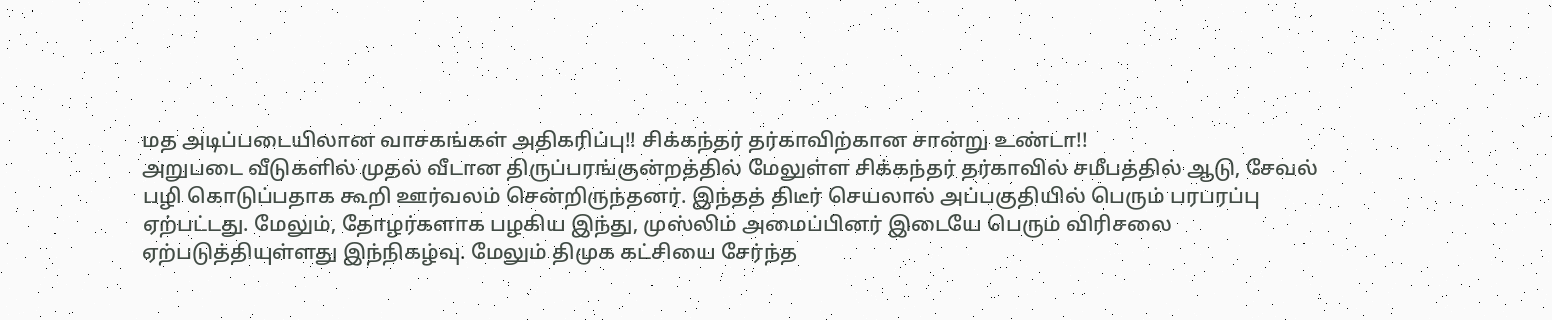மத அடிப்படையிலான வாசகங்கள் அதிகரிப்பு!! சிக்கந்தர் தர்காவிற்கான சான்று உண்டா!!
அறுபடை வீடுகளில் முதல் வீடான திருப்பரங்குன்றத்தில் மேலுள்ள சிக்கந்தர் தர்காவில் சமீபத்தில் ஆடு, சேவல் பழி கொடுப்பதாக கூறி ஊர்வலம் சென்றிருந்தனர். இந்தத் திடீர் செயலால் அப்பகுதியில் பெரும் பரபரப்பு ஏற்பட்டது. மேலும், தோழர்களாக பழகிய இந்து, முஸ்லிம் அமைப்பினர் இடையே பெரும் விரிசலை ஏற்படுத்தியுள்ளது இந்நிகழ்வு. மேலும் திமுக கட்சியை சேர்ந்த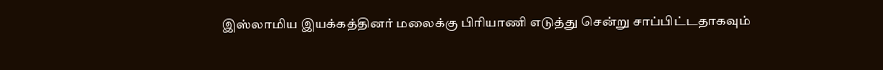இஸ்லாமிய இயக்கத்தினர் மலைக்கு பிரியாணி எடுத்து சென்று சாப்பிட்டதாகவும்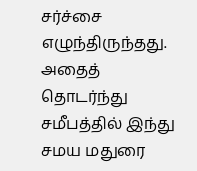சர்ச்சை எழுந்திருந்தது. அதைத் தொடர்ந்து சமீபத்தில் இந்து சமய மதுரை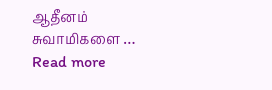ஆதீனம் சுவாமிகளை … Read more